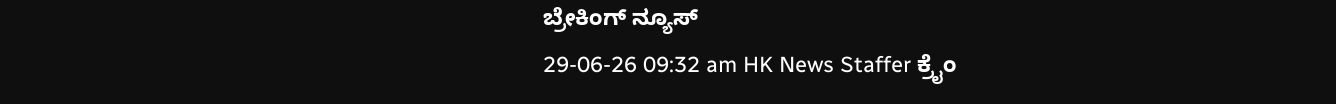ಬ್ರೇಕಿಂಗ್ ನ್ಯೂಸ್
29-06-26 09:32 am HK News Staffer ಕ್ರೈಂ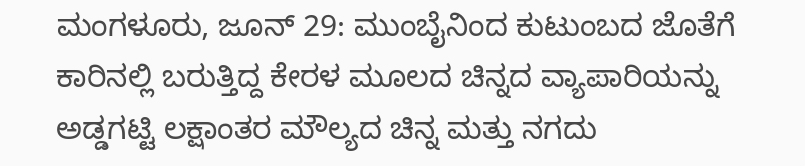ಮಂಗಳೂರು, ಜೂನ್ 29: ಮುಂಬೈನಿಂದ ಕುಟುಂಬದ ಜೊತೆಗೆ ಕಾರಿನಲ್ಲಿ ಬರುತ್ತಿದ್ದ ಕೇರಳ ಮೂಲದ ಚಿನ್ನದ ವ್ಯಾಪಾರಿಯನ್ನು ಅಡ್ಡಗಟ್ಟಿ ಲಕ್ಷಾಂತರ ಮೌಲ್ಯದ ಚಿನ್ನ ಮತ್ತು ನಗದು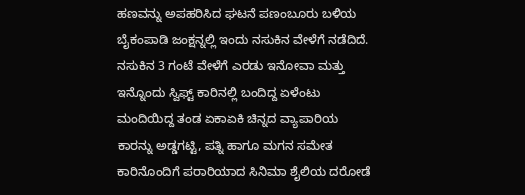ಹಣವನ್ನು ಅಪಹರಿಸಿದ ಘಟನೆ ಪಣಂಬೂರು ಬಳಿಯ ಬೈಕಂಪಾಡಿ ಜಂಕ್ಷನ್ನಲ್ಲಿ ಇಂದು ನಸುಕಿನ ವೇಳೆಗೆ ನಡೆದಿದೆ.
ನಸುಕಿನ 3 ಗಂಟೆ ವೇಳೆಗೆ ಎರಡು ಇನೋವಾ ಮತ್ತು ಇನ್ನೊಂದು ಸ್ವಿಫ್ಟ್ ಕಾರಿನಲ್ಲಿ ಬಂದಿದ್ದ ಏಳೆಂಟು ಮಂದಿಯಿದ್ದ ತಂಡ ಏಕಾಏಕಿ ಚಿನ್ನದ ವ್ಯಾಪಾರಿಯ ಕಾರನ್ನು ಅಡ್ಡಗಟ್ಟಿ, ಪತ್ನಿ ಹಾಗೂ ಮಗನ ಸಮೇತ ಕಾರಿನೊಂದಿಗೆ ಪರಾರಿಯಾದ ಸಿನಿಮಾ ಶೈಲಿಯ ದರೋಡೆ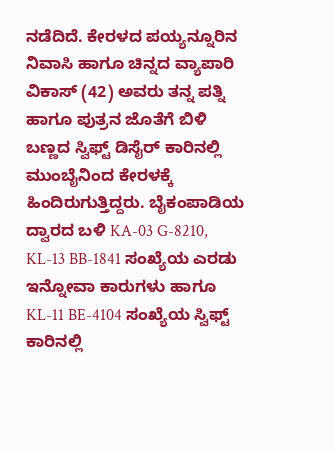ನಡೆದಿದೆ. ಕೇರಳದ ಪಯ್ಯನ್ನೂರಿನ ನಿವಾಸಿ ಹಾಗೂ ಚಿನ್ನದ ವ್ಯಾಪಾರಿ ವಿಕಾಸ್ (42) ಅವರು ತನ್ನ ಪತ್ನಿ ಹಾಗೂ ಪುತ್ರನ ಜೊತೆಗೆ ಬಿಳಿ ಬಣ್ಣದ ಸ್ವಿಫ್ಟ್ ಡಿಸೈರ್ ಕಾರಿನಲ್ಲಿ ಮುಂಬೈನಿಂದ ಕೇರಳಕ್ಕೆ ಹಿಂದಿರುಗುತ್ತಿದ್ದರು. ಬೈಕಂಪಾಡಿಯ ದ್ವಾರದ ಬಳಿ KA-03 G-8210, KL-13 BB-1841 ಸಂಖ್ಯೆಯ ಎರಡು ಇನ್ನೋವಾ ಕಾರುಗಳು ಹಾಗೂ KL-11 BE-4104 ಸಂಖ್ಯೆಯ ಸ್ವಿಫ್ಟ್ ಕಾರಿನಲ್ಲಿ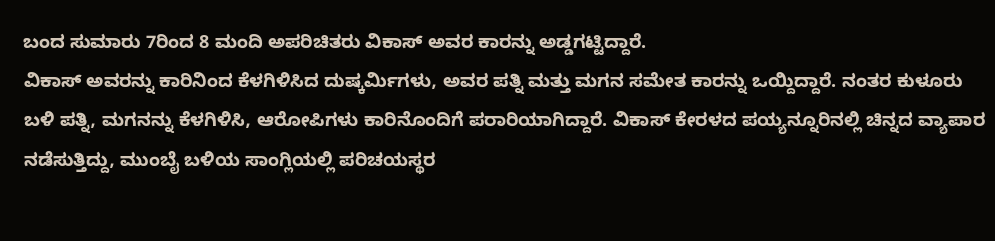ಬಂದ ಸುಮಾರು 7ರಿಂದ 8 ಮಂದಿ ಅಪರಿಚಿತರು ವಿಕಾಸ್ ಅವರ ಕಾರನ್ನು ಅಡ್ಡಗಟ್ಟಿದ್ದಾರೆ.
ವಿಕಾಸ್ ಅವರನ್ನು ಕಾರಿನಿಂದ ಕೆಳಗಿಳಿಸಿದ ದುಷ್ಕರ್ಮಿಗಳು, ಅವರ ಪತ್ನಿ ಮತ್ತು ಮಗನ ಸಮೇತ ಕಾರನ್ನು ಒಯ್ದಿದ್ದಾರೆ. ನಂತರ ಕುಳೂರು ಬಳಿ ಪತ್ನಿ, ಮಗನನ್ನು ಕೆಳಗಿಳಿಸಿ, ಆರೋಪಿಗಳು ಕಾರಿನೊಂದಿಗೆ ಪರಾರಿಯಾಗಿದ್ದಾರೆ. ವಿಕಾಸ್ ಕೇರಳದ ಪಯ್ಯನ್ನೂರಿನಲ್ಲಿ ಚಿನ್ನದ ವ್ಯಾಪಾರ ನಡೆಸುತ್ತಿದ್ದು, ಮುಂಬೈ ಬಳಿಯ ಸಾಂಗ್ಲಿಯಲ್ಲಿ ಪರಿಚಯಸ್ಥರ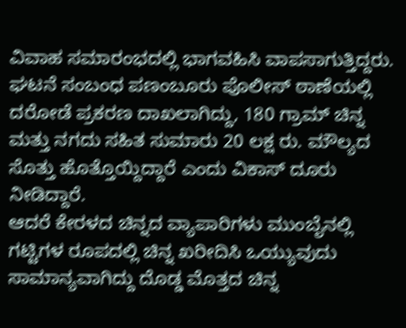ವಿವಾಹ ಸಮಾರಂಭದಲ್ಲಿ ಭಾಗವಹಿಸಿ ವಾಪಸಾಗುತ್ತಿದ್ದರು. ಘಟನೆ ಸಂಬಂಧ ಪಣಂಬೂರು ಪೊಲೀಸ್ ಠಾಣೆಯಲ್ಲಿ ದರೋಡೆ ಪ್ರಕರಣ ದಾಖಲಾಗಿದ್ದು, 180 ಗ್ರಾಮ್ ಚಿನ್ನ ಮತ್ತು ನಗದು ಸಹಿತ ಸುಮಾರು 20 ಲಕ್ಷ ರು. ಮೌಲ್ಯದ ಸೊತ್ತು ಹೊತ್ತೊಯ್ದಿದ್ದಾರೆ ಎಂದು ವಿಕಾಸ್ ದೂರು ನೀಡಿದ್ದಾರೆ.
ಆದರೆ ಕೇರಳದ ಚಿನ್ನದ ವ್ಯಾಪಾರಿಗಳು ಮುಂಬೈನಲ್ಲಿ ಗಟ್ಟಿಗಳ ರೂಪದಲ್ಲಿ ಚಿನ್ನ ಖರೀದಿಸಿ ಒಯ್ಯುವುದು ಸಾಮಾನ್ಯವಾಗಿದ್ದು ದೊಡ್ಡ ಮೊತ್ತದ ಚಿನ್ನ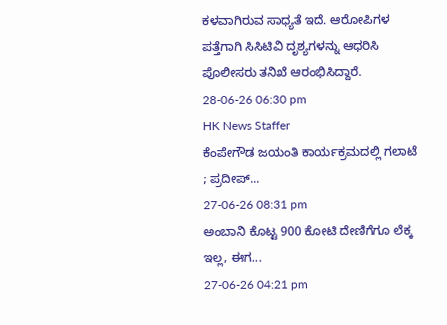ಕಳವಾಗಿರುವ ಸಾಧ್ಯತೆ ಇದೆ. ಆರೋಪಿಗಳ ಪತ್ತೆಗಾಗಿ ಸಿಸಿಟಿವಿ ದೃಶ್ಯಗಳನ್ನು ಆಧರಿಸಿ ಪೊಲೀಸರು ತನಿಖೆ ಆರಂಭಿಸಿದ್ದಾರೆ.
28-06-26 06:30 pm
HK News Staffer
ಕೆಂಪೇಗೌಡ ಜಯಂತಿ ಕಾರ್ಯಕ್ರಮದಲ್ಲಿ ಗಲಾಟೆ ; ಪ್ರದೀಪ್...
27-06-26 08:31 pm
ಅಂಬಾನಿ ಕೊಟ್ಟ 900 ಕೋಟಿ ದೇಣಿಗೆಗೂ ಲೆಕ್ಕ ಇಲ್ಲ, ಈಗ...
27-06-26 04:21 pm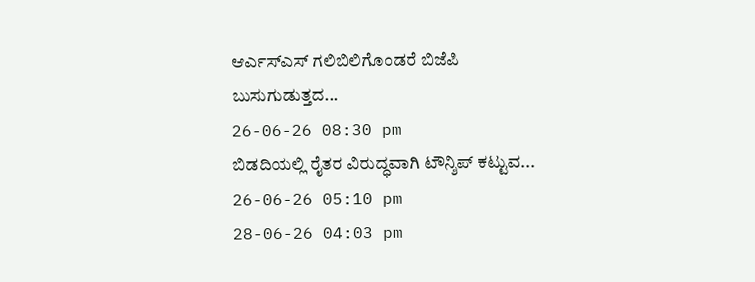ಆರ್ಎಸ್ಎಸ್ ಗಲಿಬಿಲಿಗೊಂಡರೆ ಬಿಜೆಪಿ ಬುಸುಗುಡುತ್ತದ...
26-06-26 08:30 pm
ಬಿಡದಿಯಲ್ಲಿ ರೈತರ ವಿರುದ್ಧವಾಗಿ ಟೌನ್ಶಿಪ್ ಕಟ್ಟುವ...
26-06-26 05:10 pm
28-06-26 04:03 pm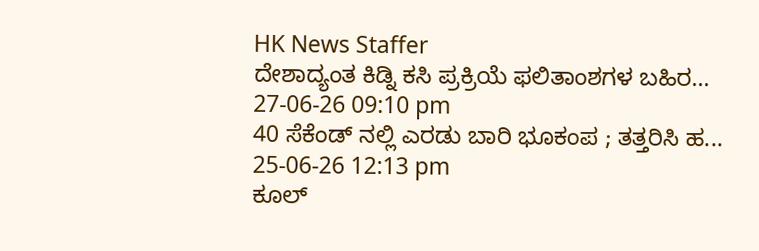HK News Staffer
ದೇಶಾದ್ಯಂತ ಕಿಡ್ನಿ ಕಸಿ ಪ್ರಕ್ರಿಯೆ ಫಲಿತಾಂಶಗಳ ಬಹಿರ...
27-06-26 09:10 pm
40 ಸೆಕೆಂಡ್ ನಲ್ಲಿ ಎರಡು ಬಾರಿ ಭೂಕಂಪ ; ತತ್ತರಿಸಿ ಹ...
25-06-26 12:13 pm
ಕೂಲ್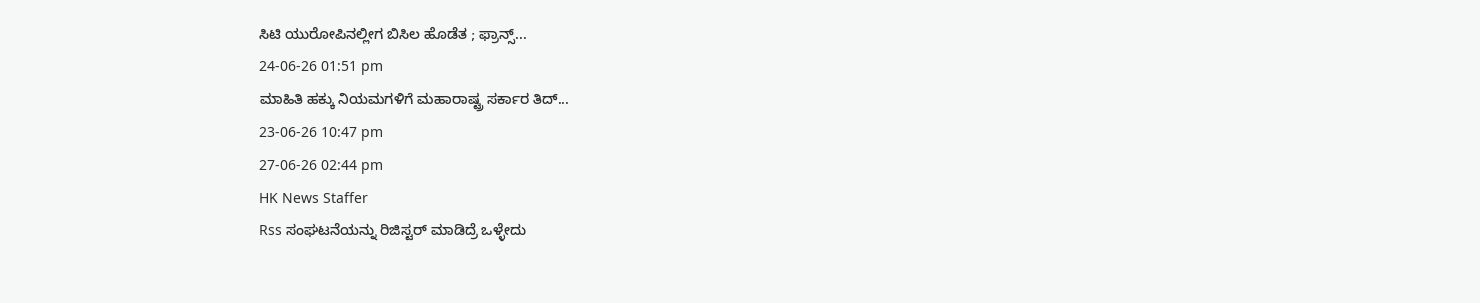ಸಿಟಿ ಯುರೋಪಿನಲ್ಲೀಗ ಬಿಸಿಲ ಹೊಡೆತ ; ಫ್ರಾನ್ಸ್...
24-06-26 01:51 pm
ಮಾಹಿತಿ ಹಕ್ಕು ನಿಯಮಗಳಿಗೆ ಮಹಾರಾಷ್ಟ್ರ ಸರ್ಕಾರ ತಿದ್...
23-06-26 10:47 pm
27-06-26 02:44 pm
HK News Staffer
Rss ಸಂಘಟನೆಯನ್ನು ರಿಜಿಸ್ಟರ್ ಮಾಡಿದ್ರೆ ಒಳ್ಳೇದು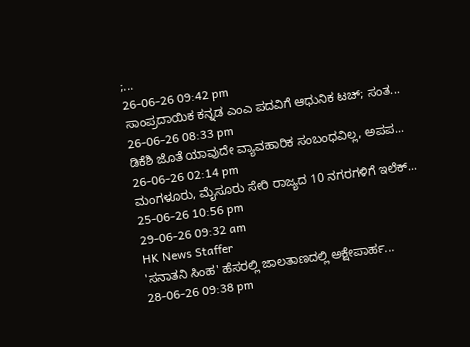;...
26-06-26 09:42 pm
ಸಾಂಪ್ರದಾಯಿಕ ಕನ್ನಡ ಎಂಎ ಪದವಿಗೆ ಆಧುನಿಕ ಟಚ್; ಸಂತ...
26-06-26 08:33 pm
ಡಿಕೆಶಿ ಜೊತೆ ಯಾವುದೇ ವ್ಯಾವಹಾರಿಕ ಸಂಬಂಧವಿಲ್ಲ, ಅಪಪ...
26-06-26 02:14 pm
ಮಂಗಳೂರು, ಮೈಸೂರು ಸೇರಿ ರಾಜ್ಯದ 10 ನಗರಗಳಿಗೆ ಇಲೆಕ್...
25-06-26 10:56 pm
29-06-26 09:32 am
HK News Staffer
'ಸನಾತನಿ ಸಿಂಹ' ಹೆಸರಲ್ಲಿ ಜಾಲತಾಣದಲ್ಲಿ ಅಕ್ಷೇಪಾರ್ಹ...
28-06-26 09:38 pm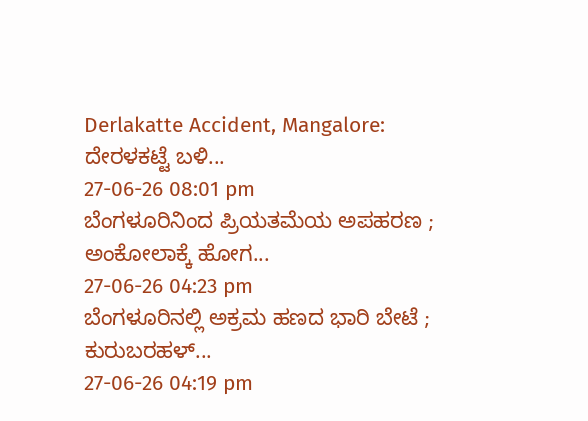Derlakatte Accident, Mangalore: ದೇರಳಕಟ್ಟೆ ಬಳಿ...
27-06-26 08:01 pm
ಬೆಂಗಳೂರಿನಿಂದ ಪ್ರಿಯತಮೆಯ ಅಪಹರಣ ; ಅಂಕೋಲಾಕ್ಕೆ ಹೋಗ...
27-06-26 04:23 pm
ಬೆಂಗಳೂರಿನಲ್ಲಿ ಅಕ್ರಮ ಹಣದ ಭಾರಿ ಬೇಟೆ ; ಕುರುಬರಹಳ್...
27-06-26 04:19 pm